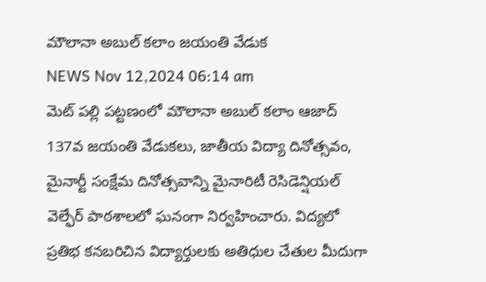మౌలానా అబుల్ కలాం జయంతి వేడుక
NEWS Nov 12,2024 06:14 am
మెట్ పల్లి పట్టణంలో మౌలానా అబుల్ కలాం ఆజాద్ 137వ జయంతి వేడుకలు, జాతీయ విద్యా దినోత్సవం, మైనార్టీ సంక్షేమ దినోత్సవాన్ని మైనారిటీ రెసిడెన్షియల్ వెల్ఫేర్ పాఠశాలలో ఘనంగా నిర్వహించారు. విద్యలో ప్రతిభ కనబరిచిన విద్యార్తులకు అతిధుల చేతుల మీదుగా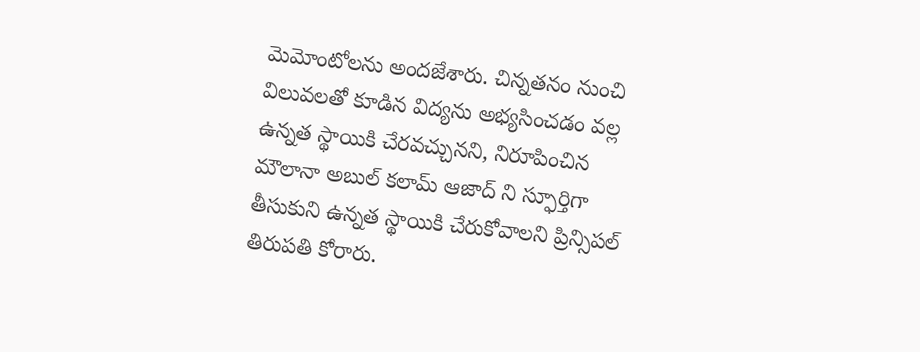మెమోంటోలను అందజేశారు. చిన్నతనం నుంచి విలువలతో కూడిన విద్యను అభ్యసించడం వల్ల ఉన్నత స్థాయికి చేరవచ్చునని, నిరూపించిన మౌలానా అబుల్ కలామ్ ఆజాద్ ని స్ఫూర్తిగా తీసుకుని ఉన్నత స్థాయికి చేరుకోవాలని ప్రిన్సిపల్ తిరుపతి కోరారు.